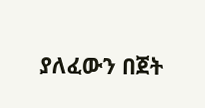ያለፈውን በጀት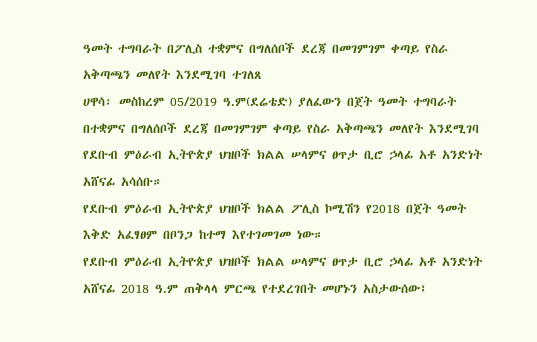ዓመት ተግባራት በፖሊስ ተቋምና በግለሰቦች ደረጃ በመገምገም ቀጣይ የስራ አቅጣጫን መለየት እንደሚገባ ተገለጸ
ሀዋሳ፡ መስከረም 05/2019 ዓ.ም(ደሬቴድ) ያለፈውን በጀት ዓመት ተግባራት በተቋምና በግለሰቦች ደረጃ በመገምገም ቀጣይ የስራ አቅጣጫን መለየት እንደሚገባ የደቡብ ምዕራብ ኢትዮጵያ ህዝቦች ክልል ሠላምና ፀጥታ ቢሮ ኃላፊ አቶ አንድነት አሸናፊ አሳሰቡ።
የደቡብ ምዕራብ ኢትዮጵያ ህዝቦች ክልል ፖሊስ ኮሚሽን የ2018 በጀት ዓመት እቅድ አፈፃፀም በቦንጋ ከተማ እየተገመገመ ነው።
የደቡብ ምዕራብ ኢትዮጵያ ህዝቦች ክልል ሠላምና ፀጥታ ቢሮ ኃላፊ አቶ አንድነት አሸናፊ 2018 ዓ.ም ጠቅላላ ምርጫ የተደረገበት መሆኑን አስታውሰው፤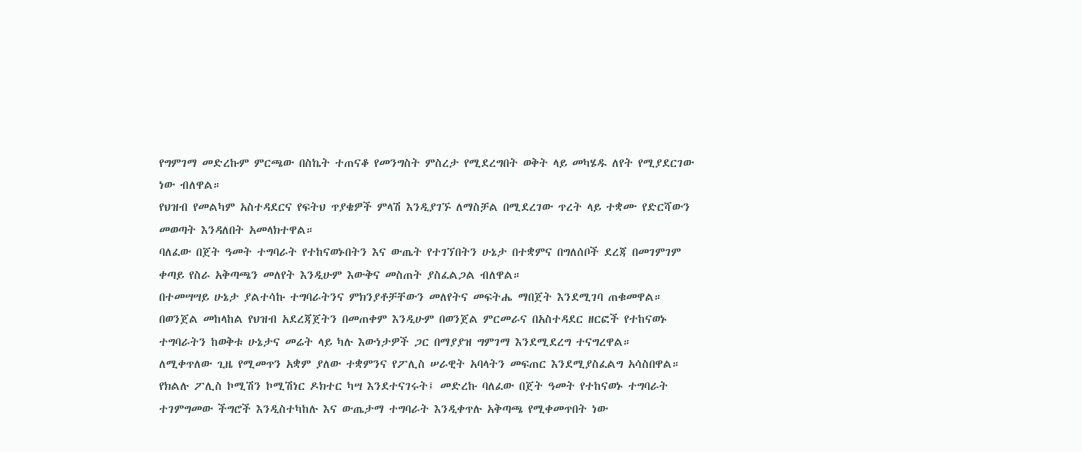የግምገማ መድረኩም ምርጫው በስኬት ተጠናቆ የመንግስት ምስረታ የሚደረግበት ወቅት ላይ መካሄዱ ለየት የሚያደርገው ነው ብለዋል።
የህዝብ የመልካም አስተዳደርና የፍትህ ጥያቄዎች ምላሽ እንዲያገኙ ለማስቻል በሚደረገው ጥረት ላይ ተቋሙ የድርሻውን መወጣት እንዳለበት አመላክተዋል።
ባለፈው በጀት ዓመት ተግባራት የተከናወኑበትን እና ውጤት የተገኘበትን ሁኔታ በተቋምና በግለሰቦች ደረጃ በመገምገም ቀጣይ የስራ አቅጣጫን መለየት እንዲሁም እውቅና መስጠት ያስፈልጋል ብለዋል።
በተመሣሣይ ሁኔታ ያልተሳኩ ተግባራትንና ምክንያቶቻቸውን መለየትና መፍትሔ ማበጀት እንደሚገባ ጠቁመዋል።
በወንጀል መከላከል የህዝብ አደረጃጀትን በመጠቀም እንዲሁም በወንጀል ምርመራና በአስተዳደር ዘርፎች የተከናወኑ ተግባራትን ከወቅቱ ሁኔታና መሬት ላይ ካሉ እውነታዎች ጋር በማያያዝ ግምገማ እንደሚደረግ ተናግረዋል።
ለሚቀጥለው ጊዜ የሚመጥን አቋም ያለው ተቋምንና የፖሊስ ሠራዊት አባላትን መፍጠር እንደሚያስፈልግ አሳስበዋል።
የክልሉ ፖሊስ ኮሚሽን ኮሚሽነር ዶክተር ካሣ እንደተናገሩት፤ መድረኩ ባለፈው በጀት ዓመት የተከናወኑ ተግባራት ተገምግመው ችግሮች እንዲስተካከሉ እና ውጤታማ ተግባራት እንዲቀጥሉ አቅጣጫ የሚቀመጥበት ነው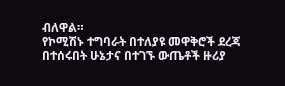ብለዋል።
የኮሚሽኑ ተግባራት በተለያዩ መዋቅሮች ደረጃ በተሰሩበት ሁኔታና በተገኙ ውጤቶች ዙሪያ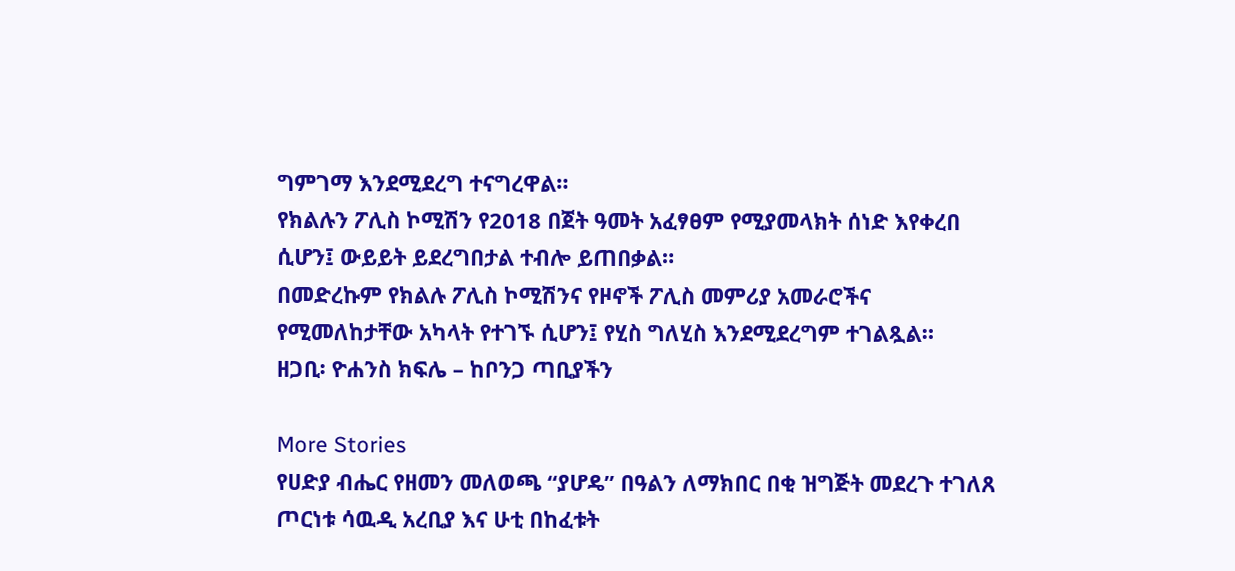ግምገማ እንደሚደረግ ተናግረዋል።
የክልሉን ፖሊስ ኮሚሽን የ2018 በጀት ዓመት አፈፃፀም የሚያመላክት ሰነድ እየቀረበ ሲሆን፤ ውይይት ይደረግበታል ተብሎ ይጠበቃል።
በመድረኩም የክልሉ ፖሊስ ኮሚሽንና የዞኖች ፖሊስ መምሪያ አመራሮችና የሚመለከታቸው አካላት የተገኙ ሲሆን፤ የሂስ ግለሂስ እንደሚደረግም ተገልጿል።
ዘጋቢ፡ ዮሐንስ ክፍሌ – ከቦንጋ ጣቢያችን

More Stories
የሀድያ ብሔር የዘመን መለወጫ “ያሆዴ” በዓልን ለማክበር በቂ ዝግጅት መደረጉ ተገለጸ
ጦርነቱ ሳዉዲ አረቢያ እና ሁቲ በከፈቱት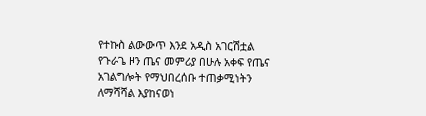የተኩስ ልውውጥ እንደ አዲስ አገርሽቷል
የጉራጌ ዞን ጤና መምሪያ በሁሉ አቀፍ የጤና አገልግሎት የማህበረሰቡ ተጠቃሚነትን ለማሻሻል እያከናወነ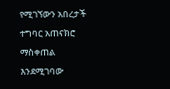የሚገኘውን አበረታች ተግባር አጠናክሮ ማስቀጠል እንደሚገባው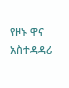የዞኑ ዋና አስተዳዳሪ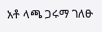አቶ ላጫ ጋሩማ ገለፁ